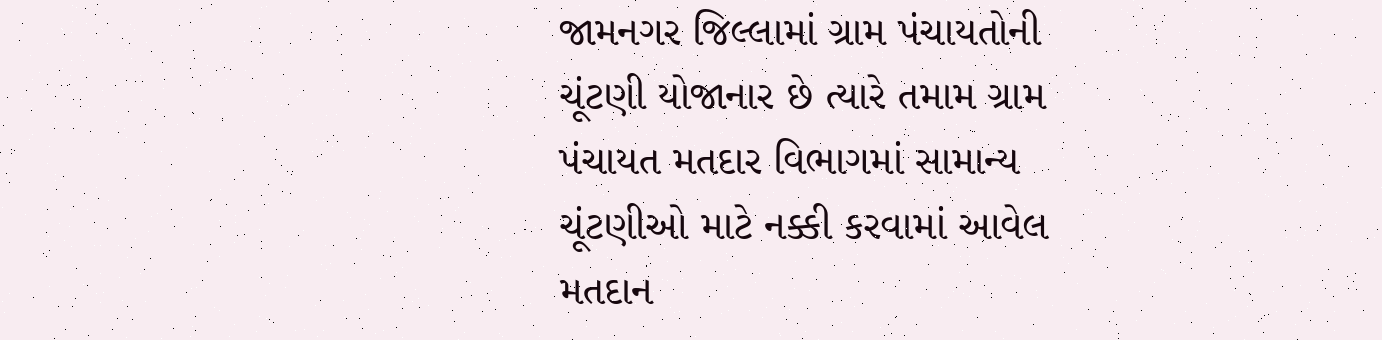જામનગર જિલ્લામાં ગ્રામ પંચાયતોની ચૂંટણી યોજાનાર છે ત્યારે તમામ ગ્રામ પંચાયત મતદાર વિભાગમાં સામાન્ય ચૂંટણીઓ માટે નક્કી કરવામાં આવેલ મતદાન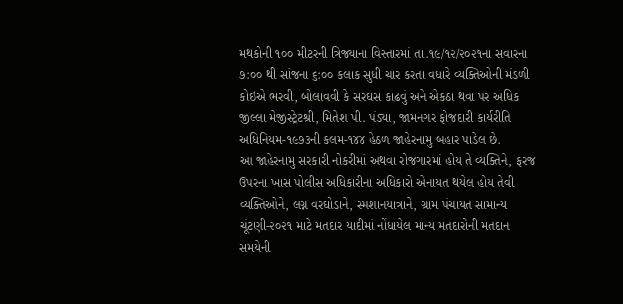મથકોની ૧૦૦ મીટરની ત્રિજ્યાના વિસ્તારમાં તા.૧૯/૧૨/૨૦૨૧ના સવારના ૭:૦૦ થી સાંજના ૬:૦૦ કલાક સુધી ચાર કરતા વધારે વ્યક્તિઓની મંડળી કોઇએ ભરવી, બોલાવવી કે સરઘસ કાઢવું અને એકઠા થવા પર અધિક જીલ્લા મેજીસ્ટ્રેટશ્રી, મિતેશ પી. પંડ્યા, જામનગર ફોજદારી કાર્યરીતિ અધિનિયમ-૧૯૭૩ની કલમ-૧૪૪ હેઠળ જાહેરનામુ બહાર પાડેલ છે.
આ જાહેરનામુ સરકારી નોકરીમાં અથવા રોજગારમાં હોય તે વ્યક્તિને, ફરજ ઉપરના ખાસ પોલીસ અધિકારીના અધિકારો એનાયત થયેલ હોય તેવી વ્યક્તિઓને, લગ્ન વરઘોડાને, સ્મશાનયાત્રાને, ગ્રામ પંચાયત સામાન્ય ચૂંટણી-૨૦૨૧ માટે મતદાર યાદીમાં નોંધાયેલ માન્ય મતદારોની મતદાન સમયેની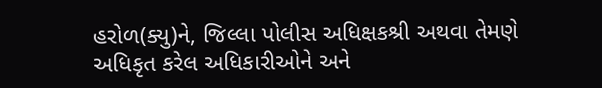હરોળ(ક્યુ)ને, જિલ્લા પોલીસ અધિક્ષકશ્રી અથવા તેમણે અધિકૃત કરેલ અધિકારીઓને અને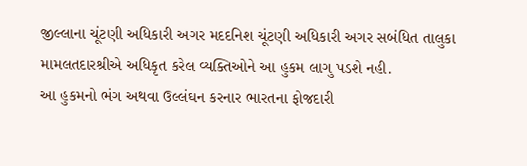જીલ્લાના ચૂંટણી અધિકારી અગર મદદનિશ ચૂંટણી અધિકારી અગર સબંધિત તાલુકા મામલતદારશ્રીએ અધિકૃત કરેલ વ્યક્તિઓને આ હુકમ લાગુ પડશે નહી.
આ હુકમનો ભંગ અથવા ઉલ્લંઘન કરનાર ભારતના ફોજદારી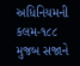અધિનિયમની કલમ-૧૮૮ મુજબ સજાને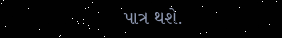પાત્ર થશે.